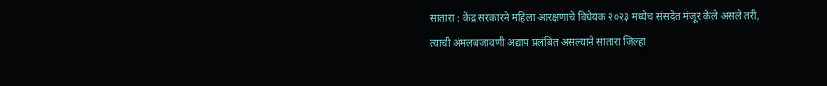सातारा : केंद्र सरकारने महिला आरक्षणाचे विधेयक २०२३ मध्येच संसदेत मंजूर केले असले तरी, त्याची अंमलबजावणी अद्याप प्रलंबित असल्याने सातारा जिल्हा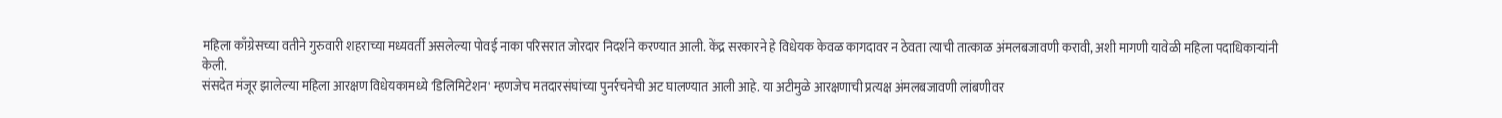महिला काँग्रेसच्या वतीने गुरुवारी शहराच्या मध्यवर्ती असलेल्या पोवई नाका परिसरात जोरदार निदर्शने करण्यात आली. केंद्र सरकारने हे विधेयक केवळ कागदावर न ठेवता त्याची तात्काळ अंमलबजावणी करावी, अशी मागणी यावेळी महिला पदाधिकाऱ्यांनी केली.
संसदेत मंजूर झालेल्या महिला आरक्षण विधेयकामध्ये 'डिलिमिटेशन' म्हणजेच मतदारसंघांच्या पुनर्रचनेची अट घालण्यात आली आहे. या अटीमुळे आरक्षणाची प्रत्यक्ष अंमलबजावणी लांबणीवर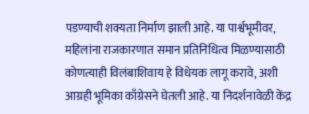पडण्याची शक्यता निर्माण झाली आहे. या पार्श्वभूमीवर, महिलांना राजकारणात समान प्रतिनिधित्व मिळण्यासाठी कोणत्याही विलंबाशिवाय हे विधेयक लागू करावे, अशी आग्रही भूमिका काँग्रेसने घेतली आहे. या निदर्शनावेळी केंद्र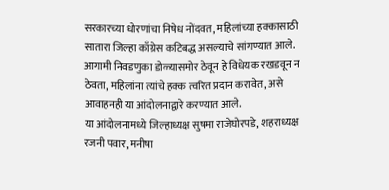सरकारच्या धोरणांचा निषेध नोंदवत, महिलांच्या हक्कासाठी सातारा जिल्हा काँग्रेस कटिबद्ध असल्याचे सांगण्यात आले. आगामी निवडणुका डोळ्यासमोर ठेवून हे विधेयक रखडवून न ठेवता, महिलांना त्यांचे हक्क त्वरित प्रदान करावेत, असे आवाहनही या आंदोलनाद्वारे करण्यात आले.
या आंदोलनामध्ये जिल्हाध्यक्ष सुषमा राजेघोरपडे, शहराध्यक्ष रजनी पवार, मनीषा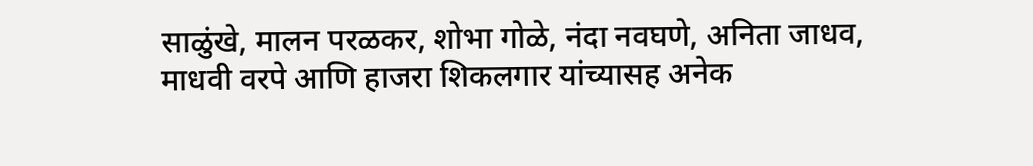साळुंखे, मालन परळकर, शोभा गोळे, नंदा नवघणे, अनिता जाधव, माधवी वरपे आणि हाजरा शिकलगार यांच्यासह अनेक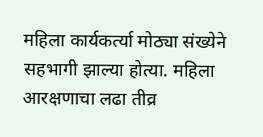महिला कार्यकर्त्या मोठ्या संख्येने सहभागी झाल्या होत्या. महिला आरक्षणाचा लढा तीव्र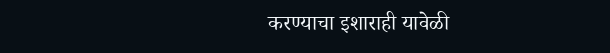करण्याचा इशाराही यावेळी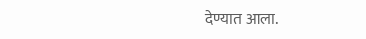देण्यात आला.